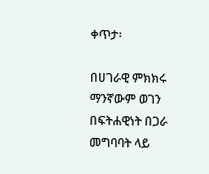ቀጥታ፡

በሀገራዊ ምክክሩ ማንኛውም ወገን በፍትሐዊነት በጋራ መግባባት ላይ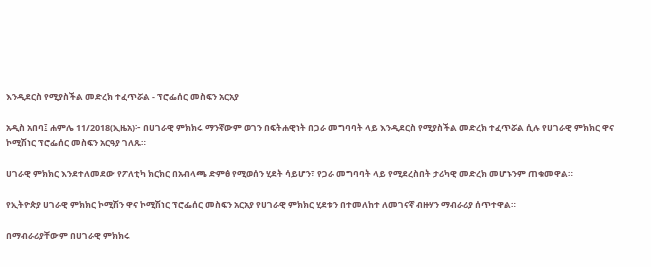እንዲደርስ የሚያስችል መድረክ ተፈጥሯል - ፕሮፌሰር መስፍን አርአያ

አዲስ አበባ፤ ሐምሌ 11/2018(ኢዜአ)፦ በሀገራዊ ምክክሩ ማንኛውም ወገን በፍትሐዊነት በጋራ መግባባት ላይ እንዲደርስ የሚያስችል መድረክ ተፈጥሯል ሲሉ የሀገራዊ ምክክር ዋና ኮሚሽነር ፕሮፌሰር መስፍን አርዓያ ገለጹ።

ሀገራዊ ምክክር እንደተለመደው የፖለቲካ ክርክር በአብላጫ ድምፅ የሚወሰን ሂደት ሳይሆን፣ የጋራ መግባባት ላይ የሚደረስበት ታሪካዊ መድረክ መሆኑንም ጠቁመዋል።

የኢትዮጵያ ሀገራዊ ምክክር ኮሚሽን ዋና ኮሚሽነር ፕሮፌሰር መስፍን አርአያ የሀገራዊ ምክክር ሂደቱን በተመለከተ ለመገናኛ ብዙሃን ማብራሪያ ሰጥተዋል።

በማብራሪያቸውም በሀገራዊ ምክክሩ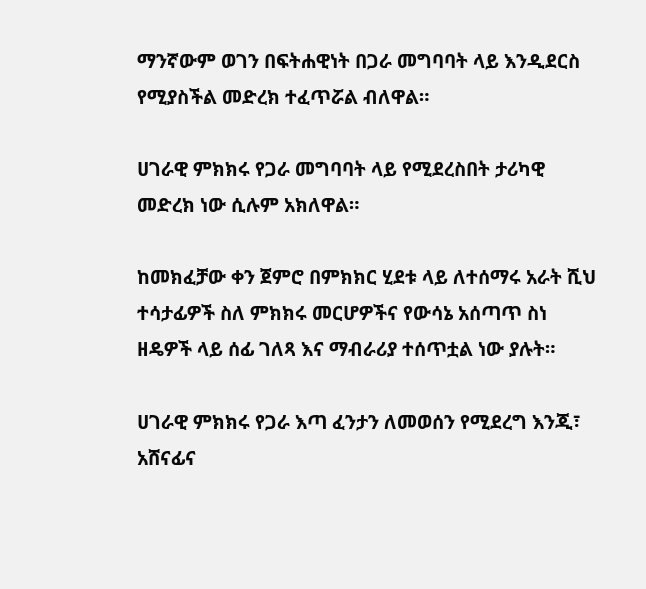ማንኛውም ወገን በፍትሐዊነት በጋራ መግባባት ላይ እንዲደርስ የሚያስችል መድረክ ተፈጥሯል ብለዋል።

ሀገራዊ ምክክሩ የጋራ መግባባት ላይ የሚደረስበት ታሪካዊ መድረክ ነው ሲሉም አክለዋል።

ከመክፈቻው ቀን ጀምሮ በምክክር ሂደቱ ላይ ለተሰማሩ አራት ሺህ ተሳታፊዎች ስለ ምክክሩ መርሆዎችና የውሳኔ አሰጣጥ ስነ ዘዴዎች ላይ ሰፊ ገለጻ እና ማብራሪያ ተሰጥቷል ነው ያሉት።

ሀገራዊ ምክክሩ የጋራ እጣ ፈንታን ለመወሰን የሚደረግ እንጂ፣ አሸናፊና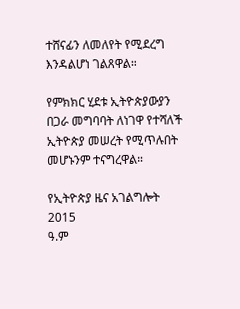ተሸናፊን ለመለየት የሚደረግ እንዳልሆነ ገልጸዋል።

የምክክር ሂደቱ ኢትዮጵያውያን በጋራ መግባባት ለነገዋ የተሻለች ኢትዮጵያ መሠረት የሚጥሉበት መሆኑንም ተናግረዋል።

የኢትዮጵያ ዜና አገልግሎት
2015
ዓ.ም